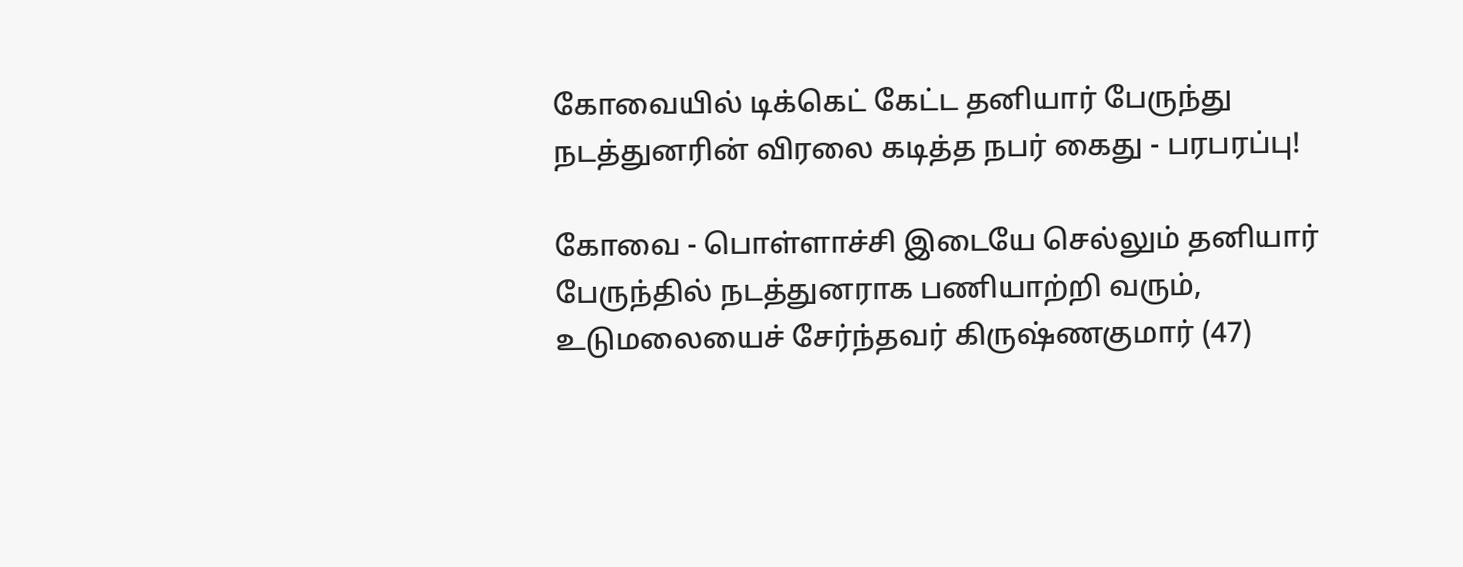கோவையில் டிக்கெட் கேட்ட தனியார் பேருந்து நடத்துனரின் விரலை கடித்த நபர் கைது - பரபரப்பு!

கோவை - பொள்ளாச்சி இடையே செல்லும் தனியார் பேருந்தில் நடத்துனராக பணியாற்றி வரும், உடுமலையைச் சேர்ந்தவர் கிருஷ்ணகுமார் (47)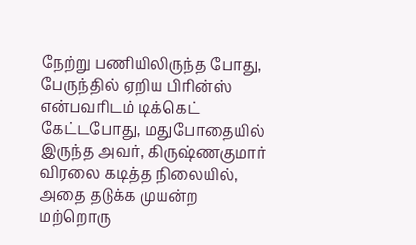நேற்று பணியிலிருந்த போது, பேருந்தில் ஏறிய பிரின்ஸ் என்பவரிடம் டிக்கெட் கேட்டபோது, மதுபோதையில் இருந்த அவர், கிருஷ்ணகுமார் விரலை கடித்த நிலையில், அதை தடுக்க முயன்ற மற்றொரு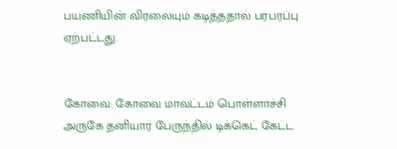பயணியின் விரலையும் கடித்ததால் பரபரப்பு ஏற்பட்டது.


கோவை: கோவை மாவட்டம் பொள்ளாச்சி அருகே தனியார் பேருந்தில் டிக்கெட் கேட்ட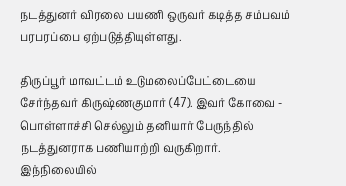நடத்துனர் விரலை பயணி ஒருவர் கடித்த சம்பவம் பரபரப்பை ஏற்படுத்தியுள்ளது.

திருப்பூர் மாவட்டம் உடுமலைப்பேட்டையை சேர்ந்தவர் கிருஷ்ணகுமார் (47). இவர் கோவை - பொள்ளாச்சி செல்லும் தனியார் பேருந்தில் நடத்துனராக பணியாற்றி வருகிறார். இந்நிலையில்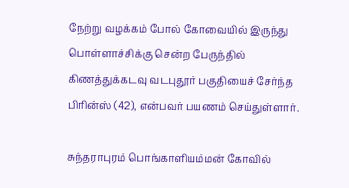நேற்று வழக்கம் போல் கோவையில் இருந்து பொள்ளாச்சிக்கு சென்ற பேருந்தில் கிணத்துக்கடவு வடபுதூர் பகுதியைச் சேர்ந்த பிரின்ஸ் (42), என்பவர் பயணம் செய்துள்ளார்.

சுந்தராபுரம் பொங்காளியம்மன் கோவில்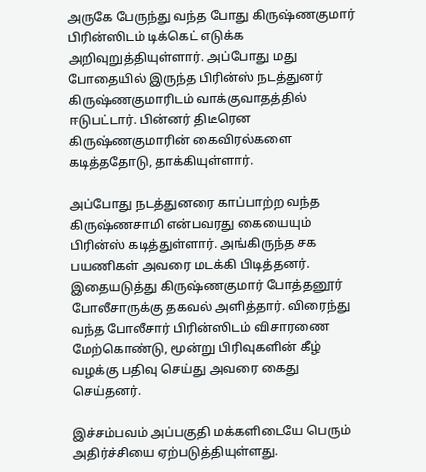அருகே பேருந்து வந்த போது கிருஷ்ணகுமார் பிரின்ஸிடம் டிக்கெட் எடுக்க அறிவுறுத்தியுள்ளார். அப்போது மது போதையில் இருந்த பிரின்ஸ் நடத்துனர் கிருஷ்ணகுமாரிடம் வாக்குவாதத்தில் ஈடுபட்டார். பின்னர் திடீரென கிருஷ்ணகுமாரின் கைவிரல்களை கடித்ததோடு, தாக்கியுள்ளார்.

அப்போது நடத்துனரை காப்பாற்ற வந்த கிருஷ்ணசாமி என்பவரது கையையும் பிரின்ஸ் கடித்துள்ளார். அங்கிருந்த சக பயணிகள் அவரை மடக்கி பிடித்தனர். இதையடுத்து கிருஷ்ணகுமார் போத்தனூர் போலீசாருக்கு தகவல் அளித்தார். விரைந்து வந்த போலீசார் பிரின்ஸிடம் விசாரணை மேற்கொண்டு, மூன்று பிரிவுகளின் கீழ் வழக்கு பதிவு செய்து அவரை கைது செய்தனர்.

இச்சம்பவம் அப்பகுதி மக்களிடையே பெரும் அதிர்ச்சியை ஏற்படுத்தியுள்ளது.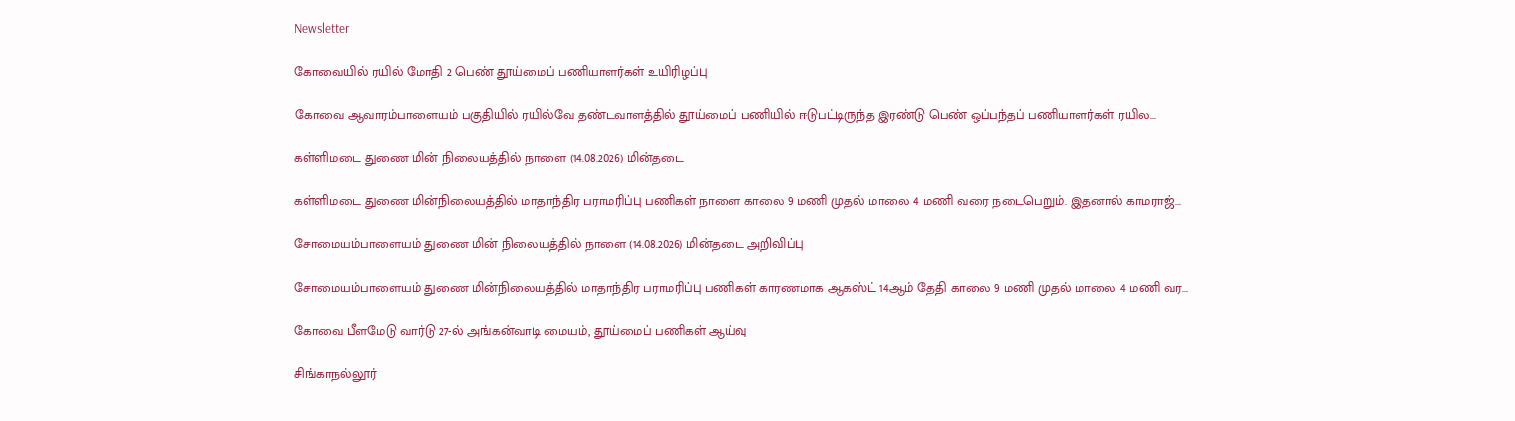Newsletter

கோவையில் ரயில் மோதி 2 பெண் தூய்மைப் பணியாளர்கள் உயிரிழப்பு

கோவை ஆவாரம்பாளையம் பகுதியில் ரயில்வே தண்டவாளத்தில் தூய்மைப் பணியில் ஈடுபட்டிருந்த இரண்டு பெண் ஒப்பந்தப் பணியாளர்கள் ரயில...

கள்ளிமடை துணை மின் நிலையத்தில் நாளை (14.08.2026) மின்தடை

கள்ளிமடை துணை மின்நிலையத்தில் மாதாந்திர பராமரிப்பு பணிகள் நாளை காலை 9 மணி முதல் மாலை 4 மணி வரை நடைபெறும். இதனால் காமராஜ்...

சோமையம்பாளையம் துணை மின் நிலையத்தில் நாளை (14.08.2026) மின்தடை அறிவிப்பு

சோமையம்பாளையம் துணை மின்நிலையத்தில் மாதாந்திர பராமரிப்பு பணிகள் காரணமாக ஆகஸ்ட் 14ஆம் தேதி காலை 9 மணி முதல் மாலை 4 மணி வர...

கோவை பீளமேடு வார்டு 27-ல் அங்கன்வாடி மையம், தூய்மைப் பணிகள் ஆய்வு

சிங்காநல்லூர்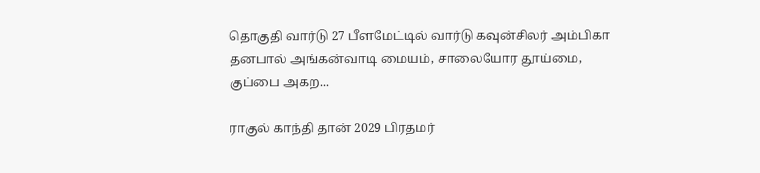தொகுதி வார்டு 27 பீளமேட்டில் வார்டு கவுன்சிலர் அம்பிகா தனபால் அங்கன்வாடி மையம், சாலையோர தூய்மை, குப்பை அகற...

ராகுல் காந்தி தான் 2029 பிரதமர்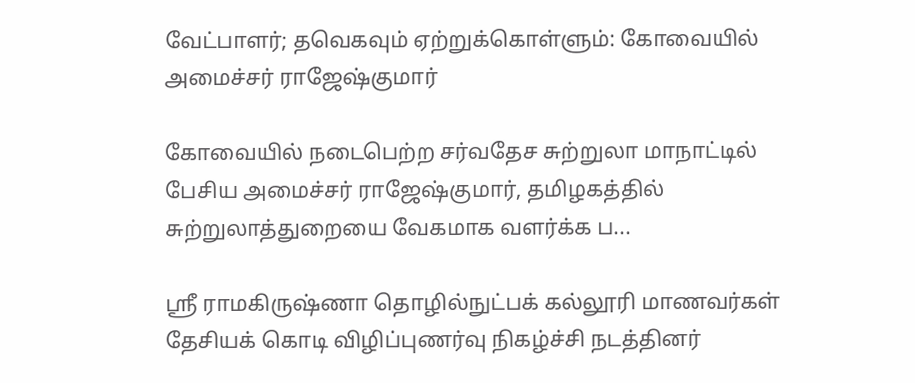வேட்பாளர்; தவெகவும் ஏற்றுக்கொள்ளும்: கோவையில் அமைச்சர் ராஜேஷ்குமார்

கோவையில் நடைபெற்ற சர்வதேச சுற்றுலா மாநாட்டில் பேசிய அமைச்சர் ராஜேஷ்குமார், தமிழகத்தில் சுற்றுலாத்துறையை வேகமாக வளர்க்க ப...

ஸ்ரீ ராமகிருஷ்ணா தொழில்நுட்பக் கல்லூரி மாணவர்கள் தேசியக் கொடி விழிப்புணர்வு நிகழ்ச்சி நடத்தினர்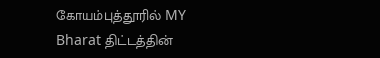கோயம்புத்தூரில் MY Bharat திட்டத்தின்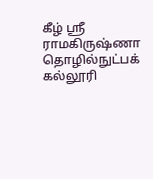கீழ் ஸ்ரீ ராமகிருஷ்ணா தொழில்நுட்பக் கல்லூரி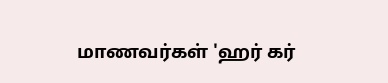மாணவர்கள் 'ஹர் கர்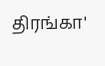திரங்கா'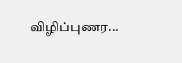விழிப்புணர...